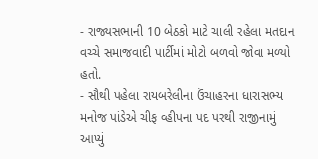- રાજ્યસભાની 10 બેઠકો માટે ચાલી રહેલા મતદાન વચ્ચે સમાજવાદી પાર્ટીમાં મોટો બળવો જોવા મળ્યો હતો.
- સૌથી પહેલા રાયબરેલીના ઉંચાહરના ધારાસભ્ય મનોજ પાંડેએ ચીફ વ્હીપના પદ પરથી રાજીનામું આપ્યું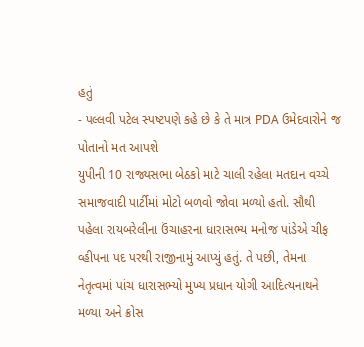હતું
- પલ્લવી પટેલ સ્પષ્ટપણે કહે છે કે તે માત્ર PDA ઉમેદવારોને જ પોતાનો મત આપશે
યુપીની 10 રાજ્યસભા બેઠકો માટે ચાલી રહેલા મતદાન વચ્ચે સમાજવાદી પાર્ટીમાં મોટો બળવો જોવા મળ્યો હતો. સૌથી પહેલા રાયબરેલીના ઉંચાહરના ધારાસભ્ય મનોજ પાંડેએ ચીફ વ્હીપના પદ પરથી રાજીનામું આપ્યું હતું. તે પછી, તેમના નેતૃત્વમાં પાંચ ધારાસભ્યો મુખ્ય પ્રધાન યોગી આદિત્યનાથને મળ્યા અને ક્રોસ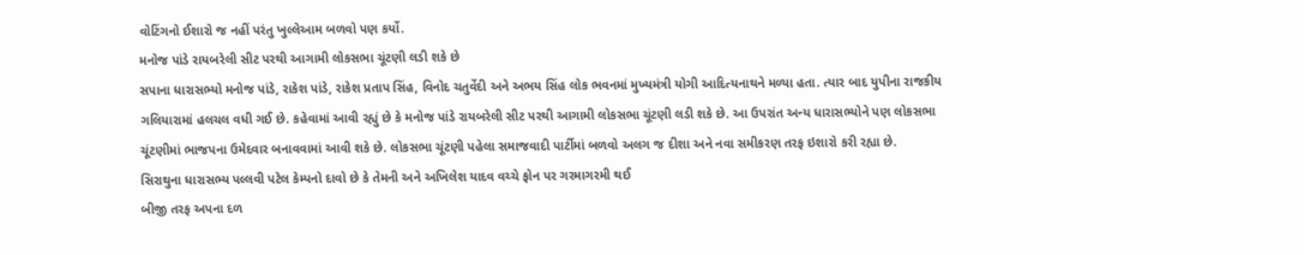વોટિંગનો ઈશારો જ નહીં પરંતુ ખુલ્લેઆમ બળવો પણ કર્યો.
મનોજ પાંડે રાયબરેલી સીટ પરથી આગામી લોકસભા ચૂંટણી લડી શકે છે
સપાના ધારાસભ્યો મનોજ પાંડે, રાકેશ પાંડે, રાકેશ પ્રતાપ સિંહ, વિનોદ ચતુર્વેદી અને અભય સિંહ લોક ભવનમાં મુખ્યમંત્રી યોગી આદિત્યનાથને મળ્યા હતા. ત્યાર બાદ યુપીના રાજકીય ગલિયારામાં હલચલ વધી ગઈ છે. કહેવામાં આવી રહ્યું છે કે મનોજ પાંડે રાયબરેલી સીટ પરથી આગામી લોકસભા ચૂંટણી લડી શકે છે. આ ઉપરાંત અન્ય ધારાસભ્યોને પણ લોકસભા ચૂંટણીમાં ભાજપના ઉમેદવાર બનાવવામાં આવી શકે છે. લોકસભા ચૂંટણી પહેલા સમાજવાદી પાર્ટીમાં બળવો અલગ જ દીશા અને નવા સમીકરણ તરફ ઇશારો કરી રહ્યા છે.
સિરાથુના ધારાસભ્ય પલ્લવી પટેલ કેમ્પનો દાવો છે કે તેમની અને અખિલેશ યાદવ વચ્ચે ફોન પર ગરમાગરમી થઈ
બીજી તરફ અપના દળ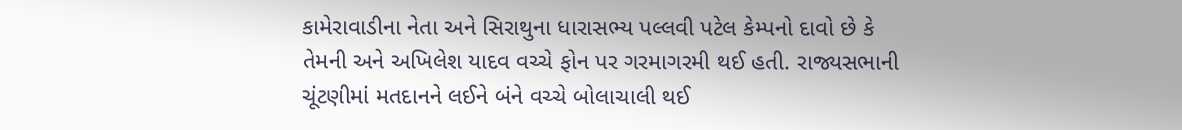કામેરાવાડીના નેતા અને સિરાથુના ધારાસભ્ય પલ્લવી પટેલ કેમ્પનો દાવો છે કે તેમની અને અખિલેશ યાદવ વચ્ચે ફોન પર ગરમાગરમી થઈ હતી. રાજ્યસભાની ચૂંટણીમાં મતદાનને લઈને બંને વચ્ચે બોલાચાલી થઈ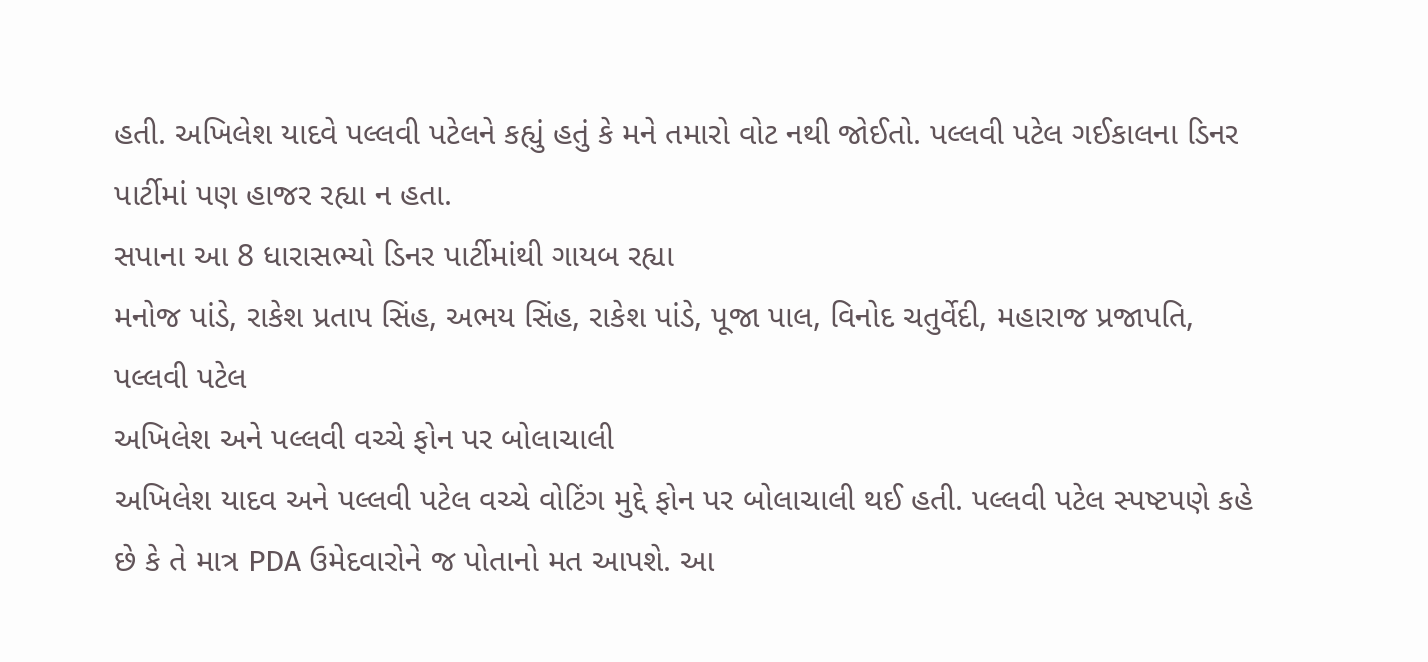હતી. અખિલેશ યાદવે પલ્લવી પટેલને કહ્યું હતું કે મને તમારો વોટ નથી જોઈતો. પલ્લવી પટેલ ગઈકાલના ડિનર પાર્ટીમાં પણ હાજર રહ્યા ન હતા.
સપાના આ 8 ધારાસભ્યો ડિનર પાર્ટીમાંથી ગાયબ રહ્યા
મનોજ પાંડે, રાકેશ પ્રતાપ સિંહ, અભય સિંહ, રાકેશ પાંડે, પૂજા પાલ, વિનોદ ચતુર્વેદી, મહારાજ પ્રજાપતિ, પલ્લવી પટેલ
અખિલેશ અને પલ્લવી વચ્ચે ફોન પર બોલાચાલી
અખિલેશ યાદવ અને પલ્લવી પટેલ વચ્ચે વોટિંગ મુદ્દે ફોન પર બોલાચાલી થઈ હતી. પલ્લવી પટેલ સ્પષ્ટપણે કહે છે કે તે માત્ર PDA ઉમેદવારોને જ પોતાનો મત આપશે. આ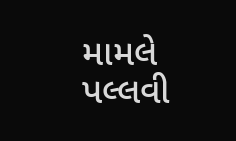મામલે પલ્લવી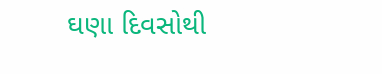ઘણા દિવસોથી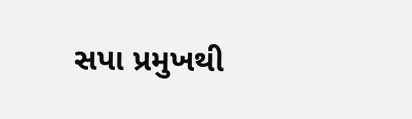સપા પ્રમુખથી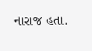નારાજ હતા.